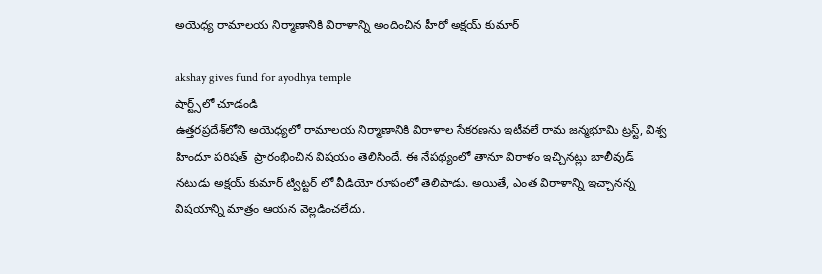అయెధ్య‌ రామాల‌య నిర్మాణానికి విరాళాన్ని అందించిన హీరో అక్ష‌య్ కుమార్

akshay gives fund for ayodhya temple
షార్ట్స్‌లో చూడండి
ఉత్త‌ర‌ప్ర‌దేశ్‌లోని అయెధ్య‌లో రామాల‌య నిర్మాణానికి విరాళాల సేక‌రణను ఇటీవ‌లే రామ జ‌న్మ‌భూమి ట్ర‌స్ట్, విశ్వ హిందూ ప‌రిష‌త్  ప్రారంభించిన విష‌యం తెలిసిందే. ఈ నేపథ్యంలో తానూ విరాళం ఇచ్చిన‌ట్లు బాలీవుడ్ నటుడు అక్షయ్ కుమార్ ట్విట్ట‌ర్ లో వీడియో రూపంలో తెలిపాడు. అయితే, ఎంత విరాళాన్ని ఇచ్చాన‌న్న విషయాన్ని మాత్రం ఆయన వెల్లడించలేదు.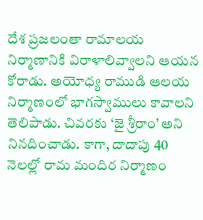దేశ ప్రజలంతా రామాలయ నిర్మాణానికి విరాళాలివ్వాలని ఆయ‌న కోరాడు. అయోధ్య రాముడి ఆల‌య‌ నిర్మాణంలో భాగస్వాములు కావాలని తెలిపాడు. చివ‌ర‌కు ‘జై శ్రీరాం’ అని నినదించాడు. కాగా, దాదాపు 40 నెలల్లో రామ మందిర నిర్మాణం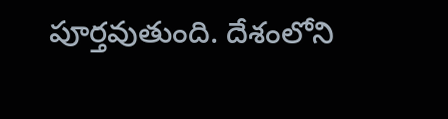పూర్త‌వుతుంది. దేశంలోని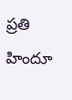ప్ర‌తి హిందూ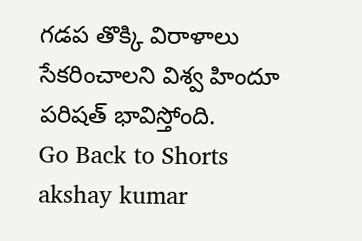గ‌డ‌ప తొక్కి విరాళాలు సేక‌రించాల‌ని విశ్వ హిందూ ప‌రిష‌త్ భావిస్తోంది.
Go Back to Shorts
akshay kumar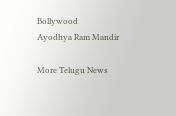Bollywood
Ayodhya Ram Mandir

More Telugu News